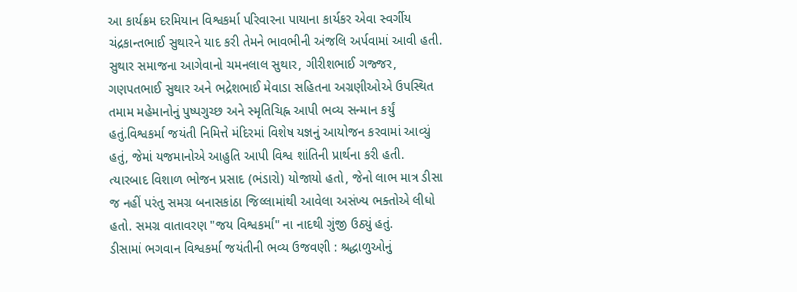આ કાર્યક્રમ દરમિયાન વિશ્વકર્મા પરિવારના પાયાના કાર્યકર એવા સ્વર્ગીય ચંદ્રકાન્તભાઈ સુથારને યાદ કરી તેમને ભાવભીની અંજલિ અર્પવામાં આવી હતી. સુથાર સમાજના આગેવાનો ચમનલાલ સુથાર, ગીરીશભાઈ ગજ્જર, ગણપતભાઈ સુથાર અને ભદ્રેશભાઈ મેવાડા સહિતના અગ્રણીઓએ ઉપસ્થિત તમામ મહેમાનોનું પુષ્પગુચ્છ અને સ્મૃતિચિહ્ન આપી ભવ્ય સન્માન કર્યું હતું.વિશ્વકર્મા જયંતી નિમિત્તે મંદિરમાં વિશેષ યજ્ઞનું આયોજન કરવામાં આવ્યું હતું, જેમાં યજમાનોએ આહુતિ આપી વિશ્વ શાંતિની પ્રાર્થના કરી હતી. ત્યારબાદ વિશાળ ભોજન પ્રસાદ (ભંડારો) યોજાયો હતો, જેનો લાભ માત્ર ડીસા જ નહીં પરંતુ સમગ્ર બનાસકાંઠા જિલ્લામાંથી આવેલા અસંખ્ય ભક્તોએ લીધો હતો. સમગ્ર વાતાવરણ "જય વિશ્વકર્મા" ના નાદથી ગુંજી ઉઠ્યું હતું.
ડીસામાં ભગવાન વિશ્વકર્મા જયંતીની ભવ્ય ઉજવણી : શ્રદ્ધાળુઓનું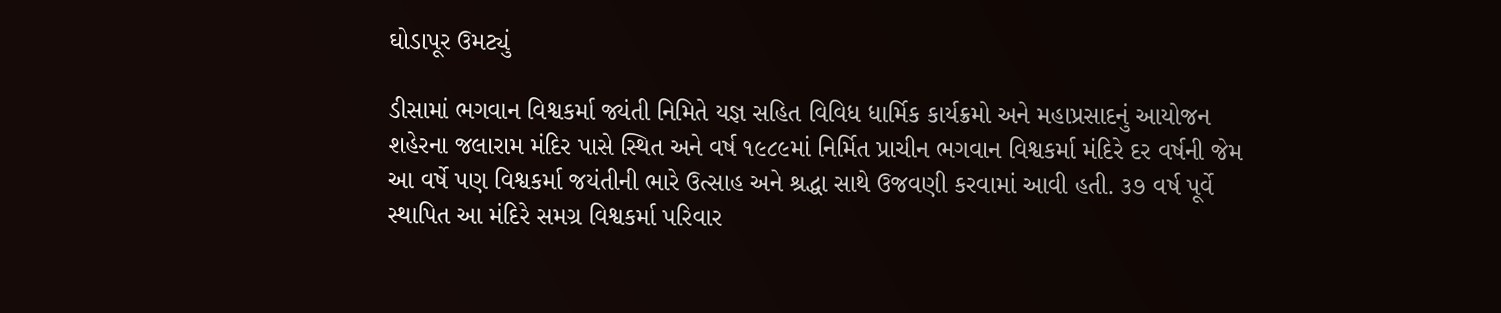ઘોડાપૂર ઉમટ્યું

ડીસામાં ભગવાન વિશ્વકર્મા જ્યંતી નિમિતે યજ્ઞ સહિત વિવિધ ધાર્મિક કાર્યક્રમો અને મહાપ્રસાદનું આયોજન
શહેરના જલારામ મંદિર પાસે સ્થિત અને વર્ષ ૧૯૮૯માં નિર્મિત પ્રાચીન ભગવાન વિશ્વકર્મા મંદિરે દર વર્ષની જેમ આ વર્ષે પણ વિશ્વકર્મા જયંતીની ભારે ઉત્સાહ અને શ્રદ્ધા સાથે ઉજવણી કરવામાં આવી હતી. ૩૭ વર્ષ પૂર્વે સ્થાપિત આ મંદિરે સમગ્ર વિશ્વકર્મા પરિવાર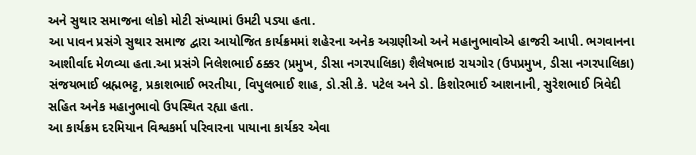અને સુથાર સમાજના લોકો મોટી સંખ્યામાં ઉમટી પડ્યા હતા.
આ પાવન પ્રસંગે સુથાર સમાજ દ્વારા આયોજિત કાર્યક્રમમાં શહેરના અનેક અગ્રણીઓ અને મહાનુભાવોએ હાજરી આપી. ભગવાનના આશીર્વાદ મેળવ્યા હતા.આ પ્રસંગે નિલેશભાઈ ઠક્કર (પ્રમુખ, ડીસા નગરપાલિકા) શૈલેષભાઇ રાયગોર (ઉપપ્રમુખ, ડીસા નગરપાલિકા) સંજયભાઈ બ્રહ્મભટ્ટ, પ્રકાશભાઈ ભરતીયા, વિપુલભાઈ શાહ, ડો.સી.કે. પટેલ અને ડો. કિશોરભાઈ આશનાની, સુરેશભાઈ ત્રિવેદી સહિત અનેક મહાનુભાવો ઉપસ્થિત રહ્યા હતા.
આ કાર્યક્રમ દરમિયાન વિશ્વકર્મા પરિવારના પાયાના કાર્યકર એવા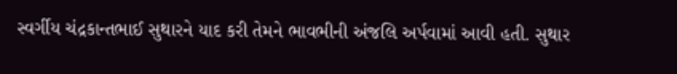સ્વર્ગીય ચંદ્રકાન્તભાઈ સુથારને યાદ કરી તેમને ભાવભીની અંજલિ અર્પવામાં આવી હતી. સુથાર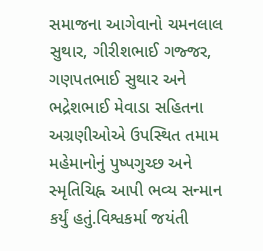સમાજના આગેવાનો ચમનલાલ સુથાર, ગીરીશભાઈ ગજ્જર, ગણપતભાઈ સુથાર અને ભદ્રેશભાઈ મેવાડા સહિતના અગ્રણીઓએ ઉપસ્થિત તમામ મહેમાનોનું પુષ્પગુચ્છ અને સ્મૃતિચિહ્ન આપી ભવ્ય સન્માન કર્યું હતું.વિશ્વકર્મા જયંતી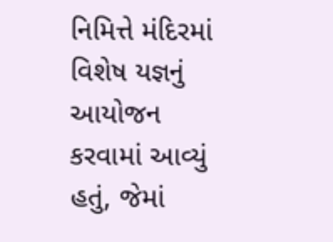નિમિત્તે મંદિરમાં વિશેષ યજ્ઞનું આયોજન કરવામાં આવ્યું હતું, જેમાં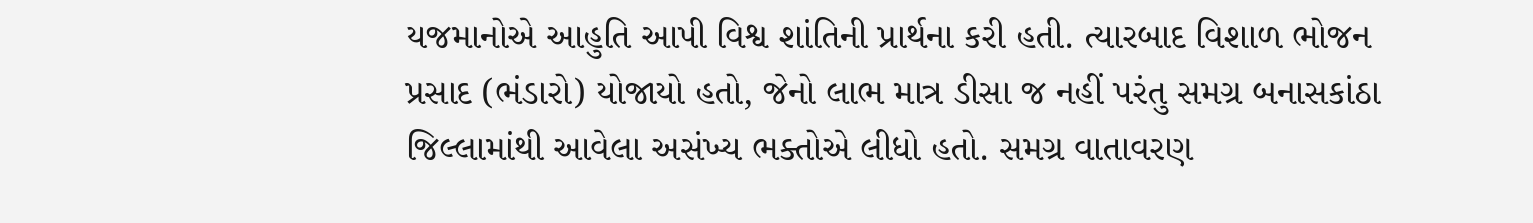યજમાનોએ આહુતિ આપી વિશ્વ શાંતિની પ્રાર્થના કરી હતી. ત્યારબાદ વિશાળ ભોજન પ્રસાદ (ભંડારો) યોજાયો હતો, જેનો લાભ માત્ર ડીસા જ નહીં પરંતુ સમગ્ર બનાસકાંઠા જિલ્લામાંથી આવેલા અસંખ્ય ભક્તોએ લીધો હતો. સમગ્ર વાતાવરણ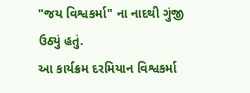"જય વિશ્વકર્મા" ના નાદથી ગુંજી ઉઠ્યું હતું.
આ કાર્યક્રમ દરમિયાન વિશ્વકર્મા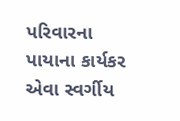પરિવારના પાયાના કાર્યકર એવા સ્વર્ગીય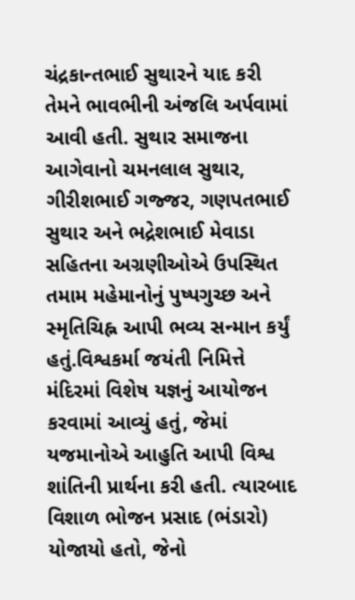ચંદ્રકાન્તભાઈ સુથારને યાદ કરી તેમને ભાવભીની અંજલિ અર્પવામાં આવી હતી. સુથાર સમાજના આગેવાનો ચમનલાલ સુથાર, ગીરીશભાઈ ગજ્જર, ગણપતભાઈ સુથાર અને ભદ્રેશભાઈ મેવાડા સહિતના અગ્રણીઓએ ઉપસ્થિત તમામ મહેમાનોનું પુષ્પગુચ્છ અને સ્મૃતિચિહ્ન આપી ભવ્ય સન્માન કર્યું હતું.વિશ્વકર્મા જયંતી નિમિત્તે મંદિરમાં વિશેષ યજ્ઞનું આયોજન કરવામાં આવ્યું હતું, જેમાં યજમાનોએ આહુતિ આપી વિશ્વ શાંતિની પ્રાર્થના કરી હતી. ત્યારબાદ વિશાળ ભોજન પ્રસાદ (ભંડારો) યોજાયો હતો, જેનો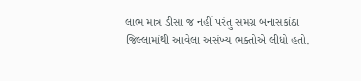લાભ માત્ર ડીસા જ નહીં પરંતુ સમગ્ર બનાસકાંઠા જિલ્લામાંથી આવેલા અસંખ્ય ભક્તોએ લીધો હતો.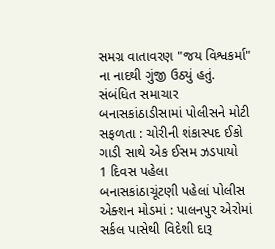સમગ્ર વાતાવરણ "જય વિશ્વકર્મા" ના નાદથી ગુંજી ઉઠ્યું હતું.
સંબંધિત સમાચાર
બનાસકાંઠાડીસામાં પોલીસને મોટી સફળતા : ચોરીની શંકાસ્પદ ઈકો ગાડી સાથે એક ઈસમ ઝડપાયો
1 દિવસ પહેલા
બનાસકાંઠાચૂંટણી પહેલાં પોલીસ એક્શન મોડમાં : પાલનપુર એરોમાં સર્કલ પાસેથી વિદેશી દારૂ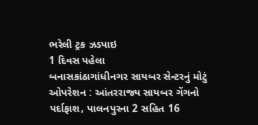ભરેલી ટ્રક ઝડપાઇ
1 દિવસ પહેલા
બનાસકાંઠાગાંધીનગર સાયબર સેન્ટરનું મોટું ઓપરેશન : આંતરરાજ્ય સાયબર ગેંગનો પર્દાફાશ, પાલનપુરના 2 સહિત 16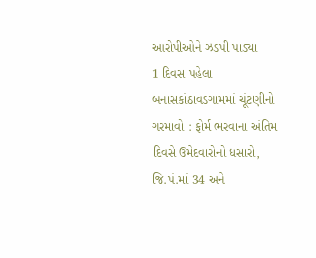આરોપીઓને ઝડપી પાડ્યા
1 દિવસ પહેલા
બનાસકાંઠાવડગામમાં ચૂંટણીનો ગરમાવો : ફોર્મ ભરવાના અંતિમ દિવસે ઉમેદવારોનો ધસારો, જિ.પં.માં 34 અને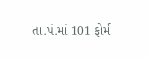તા.પં.માં 101 ફોર્મ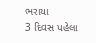ભરાયા
3 દિવસ પહેલા